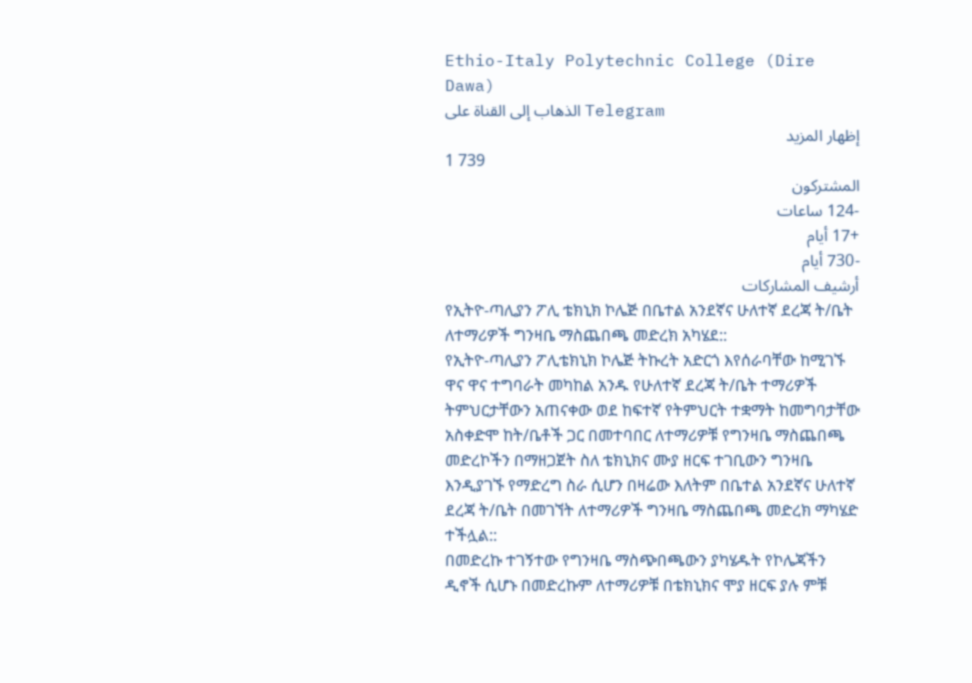Ethio-Italy Polytechnic College (Dire Dawa)
الذهاب إلى القناة على Telegram
إظهار المزيد
1 739
المشتركون
-124 ساعات
+17 أيام
-730 أيام
أرشيف المشاركات
የኢትዮ-ጣሊያን ፖሊ ቴክኒክ ኮሌጅ በቤተል አንደኛና ሁለተኛ ደረጃ ት/ቤት ለተማሪዎች ግንዛቤ ማስጨበጫ መድረክ አካሄደ::
የኢትዮ-ጣሊያን ፖሊቴክኒክ ኮሌጅ ትኩረት አድርጎ እየሰራባቸው ከሚገኙ ዋና ዋና ተግባራት መካከል አንዱ የሁለተኛ ደረጃ ት/ቤት ተማሪዎች ትምህርታቸውን አጠናቀው ወደ ከፍተኛ የትምህርት ተቋማት ከመግባታቸው አስቀድሞ ከት/ቤቶች ጋር በመተባበር ለተማሪዎቹ የግንዛቤ ማስጨበጫ መድረኮችን በማዘጋጀት ስለ ቴክኒክና ሙያ ዘርፍ ተገቢውን ግንዛቤ እንዲያገኙ የማድረግ ስራ ሲሆን በዛሬው እለትም በቤተል አንደኛና ሁለተኛ ደረጃ ት/ቤት በመገኘት ለተማሪዎች ግንዛቤ ማስጨበጫ መድረክ ማካሄድ ተችሏል::
በመድረኩ ተገኝተው የግንዛቤ ማስጭበጫውን ያካሄዱት የኮሌጃችን ዲኖች ሲሆኑ በመድረኩም ለተማሪዎቹ በቴክኒክና ሞያ ዘርፍ ያሉ ምቹ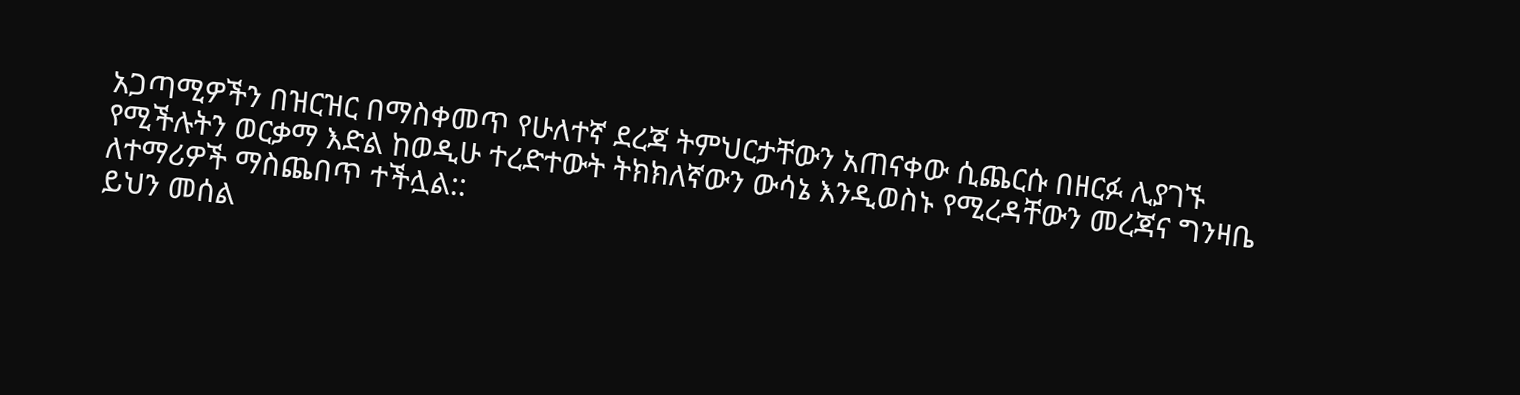አጋጣሚዎችን በዝርዝር በማስቀመጥ የሁለተኛ ደረጃ ትምህርታቸውን አጠናቀው ሲጨርሱ በዘርፉ ሊያገኙ የሚችሉትን ወርቃማ እድል ከወዲሁ ተረድተውት ትክክለኛውን ውሳኔ እንዲወስኑ የሚረዳቸውን መረጃና ግንዛቤ ለተማሪዎች ማስጨበጥ ተችሏል::
ይህን መሰል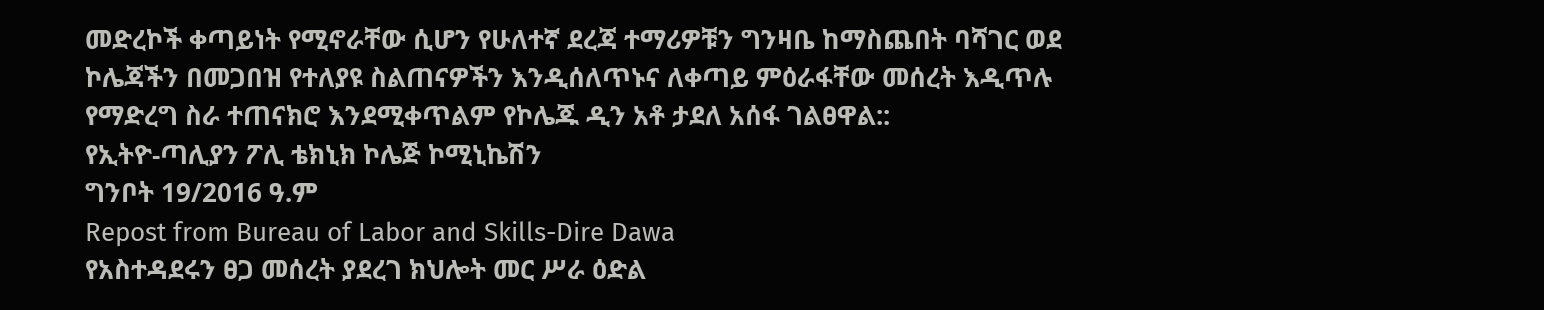መድረኮች ቀጣይነት የሚኖራቸው ሲሆን የሁለተኛ ደረጃ ተማሪዎቹን ግንዛቤ ከማስጨበት ባሻገር ወደ ኮሌጃችን በመጋበዝ የተለያዩ ስልጠናዎችን እንዲሰለጥኑና ለቀጣይ ምዕራፋቸው መሰረት እዲጥሉ የማድረግ ስራ ተጠናክሮ እንደሚቀጥልም የኮሌጁ ዲን አቶ ታደለ አሰፋ ገልፀዋል::
የኢትዮ-ጣሊያን ፖሊ ቴክኒክ ኮሌጅ ኮሚኒኬሽን
ግንቦት 19/2016 ዓ.ም
Repost from Bureau of Labor and Skills-Dire Dawa
የአስተዳደሩን ፀጋ መሰረት ያደረገ ክህሎት መር ሥራ ዕድል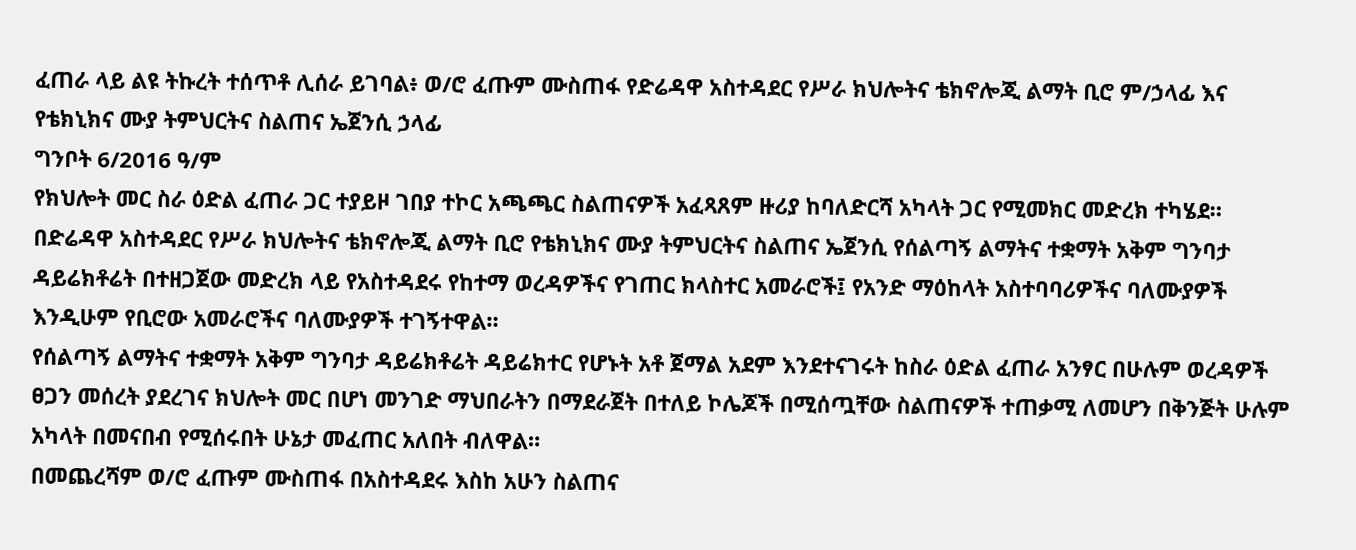ፈጠራ ላይ ልዩ ትኩረት ተሰጥቶ ሊሰራ ይገባል፥ ወ/ሮ ፈጡም ሙስጠፋ የድሬዳዋ አስተዳደር የሥራ ክህሎትና ቴክኖሎጂ ልማት ቢሮ ም/ኃላፊ እና የቴክኒክና ሙያ ትምህርትና ስልጠና ኤጀንሲ ኃላፊ
ግንቦት 6/2016 ዓ/ም
የክህሎት መር ስራ ዕድል ፈጠራ ጋር ተያይዞ ገበያ ተኮር አጫጫር ስልጠናዎች አፈጻጸም ዙሪያ ከባለድርሻ አካላት ጋር የሚመክር መድረክ ተካሄደ።
በድሬዳዋ አስተዳደር የሥራ ክህሎትና ቴክኖሎጂ ልማት ቢሮ የቴክኒክና ሙያ ትምህርትና ስልጠና ኤጀንሲ የሰልጣኝ ልማትና ተቋማት አቅም ግንባታ ዳይሬክቶሬት በተዘጋጀው መድረክ ላይ የአስተዳደሩ የከተማ ወረዳዎችና የገጠር ክላስተር አመራሮች፤ የአንድ ማዕከላት አስተባባሪዎችና ባለሙያዎች እንዲሁም የቢሮው አመራሮችና ባለሙያዎች ተገኝተዋል።
የሰልጣኝ ልማትና ተቋማት አቅም ግንባታ ዳይሬክቶሬት ዳይሬክተር የሆኑት አቶ ጀማል አደም እንደተናገሩት ከስራ ዕድል ፈጠራ አንፃር በሁሉም ወረዳዎች ፀጋን መሰረት ያደረገና ክህሎት መር በሆነ መንገድ ማህበራትን በማደራጀት በተለይ ኮሌጆች በሚሰጧቸው ስልጠናዎች ተጠቃሚ ለመሆን በቅንጅት ሁሉም አካላት በመናበብ የሚሰሩበት ሁኔታ መፈጠር አለበት ብለዋል።
በመጨረሻም ወ/ሮ ፈጡም ሙስጠፋ በአስተዳደሩ እስከ አሁን ስልጠና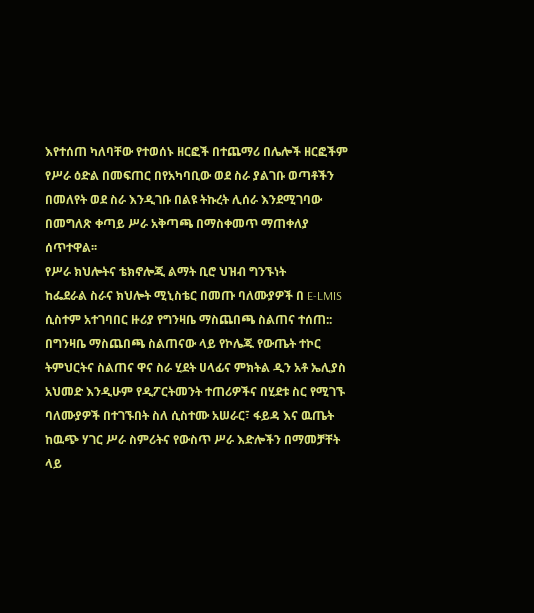እየተሰጠ ካለባቸው የተወሰኑ ዘርፎች በተጨማሪ በሌሎች ዘርፎችም የሥራ ዕድል በመፍጠር በየአካባቢው ወደ ስራ ያልገቡ ወጣቶችን በመለየት ወደ ስራ እንዲገቡ በልዩ ትኩረት ሊሰራ እንደሚገባው በመግለጽ ቀጣይ ሥራ አቅጣጫ በማስቀመጥ ማጠቀለያ ሰጥተዋል፡፡
የሥራ ክህሎትና ቴክኖሎጂ ልማት ቢሮ ህዝብ ግንኙነት
ከፌደራል ስራና ክህሎት ሚኒስቴር በመጡ ባለሙያዎች በ E-LMIS ሲስተም አተገባበር ዙሪያ የግንዛቤ ማስጨበጫ ስልጠና ተሰጠ::
በግንዛቤ ማስጨበጫ ስልጠናው ላይ የኮሌጁ የውጤት ተኮር ትምህርትና ስልጠና ዋና ስራ ሂደት ሀላፊና ምክትል ዲን አቶ ኤሊያስ አህመድ እንዲሁም የዲፖርትመንት ተጠሪዎችና በሂደቱ ስር የሚገኙ ባለሙያዎች በተገኙበት ስለ ሲስተሙ አሠራር፣ ፋይዳ እና ዉጤት ከዉጭ ሃገር ሥራ ስምሪትና የውስጥ ሥራ እድሎችን በማመቻቸት ላይ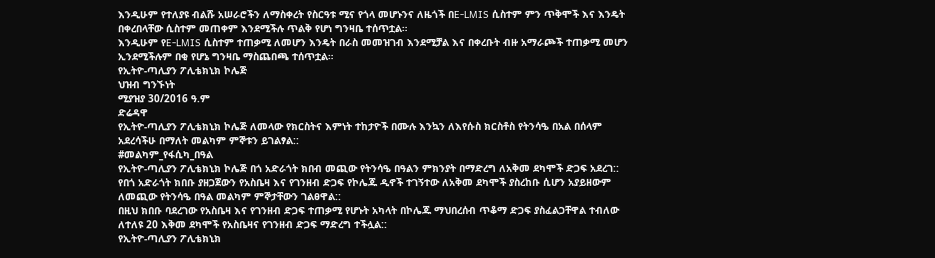እንዲሁም የተለያዩ ብልሹ አሠራሮችን ለማስቀረት የስርዓቱ ሚና የጎላ መሆኑንና ለዜጎች በE-LMIS ሲስተም ምን ጥቅሞች እና እንዴት በቀረበላቸው ሲስተም መጠቀም እንደሚችሉ ጥልቅ የሆነ ግንዛቤ ተሰጥቷል።
እንዲሁም የE-LMIS ሲስተም ተጠቃሚ ለመሆን እንዴት በራስ መመዝገብ እንደሚቻል እና በቀረቡት ብዙ አማራጮች ተጠቃሚ መሆን ኢንደሚችሉም በቂ የሆኔ ግንዛቤ ማስጨበጫ ተሰጥቷል።
የኢትዮ-ጣሊያን ፖሊቴክኒክ ኮሌጅ
ህዝብ ግንኙነት
ሚያዝያ 30/2016 ዓ.ም
ድሬዳዋ
የኢትዮ-ጣሊያን ፖሊቴክኒክ ኮሌጅ ለመላው የክርስትና እምነት ተከታዮች በሙሉ እንኳን ለእየሱስ ክርስቶስ የትንሳዔ በአል በሰላም አደረሳችሁ በማለት መልካም ምኞቱን ይገልፃል::
#መልካም_የፋሲካ_በዓል
የኢትዮ-ጣሊያን ፖሊቴክኒክ ኮሌጅ በጎ አድራጎት ክበብ መጪው የትንሳዔ በዓልን ምክንያት በማድረግ ለአቅመ ደካሞች ድጋፍ አደረገ::
የበጎ አድራጎት ክበቡ ያዘጋጀውን የአስቤዛ እና የገንዘብ ድጋፍ የኮሌጁ ዲኖች ተገኝተው ለአቅመ ደካሞች ያስረከቡ ሲሆን አያይዘውም ለመጪው የትንሳዔ በዓል መልካም ምኞታቸውን ገልፀዋል::
በዚህ ክበቡ ባደረገው የአስቤዛ እና የገንዘብ ድጋፍ ተጠቃሚ የሆኑት አካላት በኮሌጁ ማህበረሰብ ጥቆማ ድጋፍ ያስፈልጋቸዋል ተብለው ለተለዩ 20 እቅመ ደካሞች የአስቤዛና የገንዘብ ድጋፍ ማድረግ ተችሏል::
የኢትዮ-ጣሊያን ፖሊቴክኒክ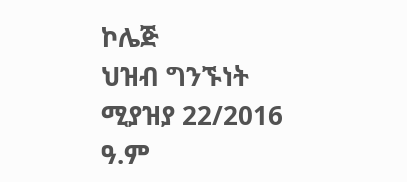ኮሌጅ
ህዝብ ግንኙነት
ሚያዝያ 22/2016 ዓ.ም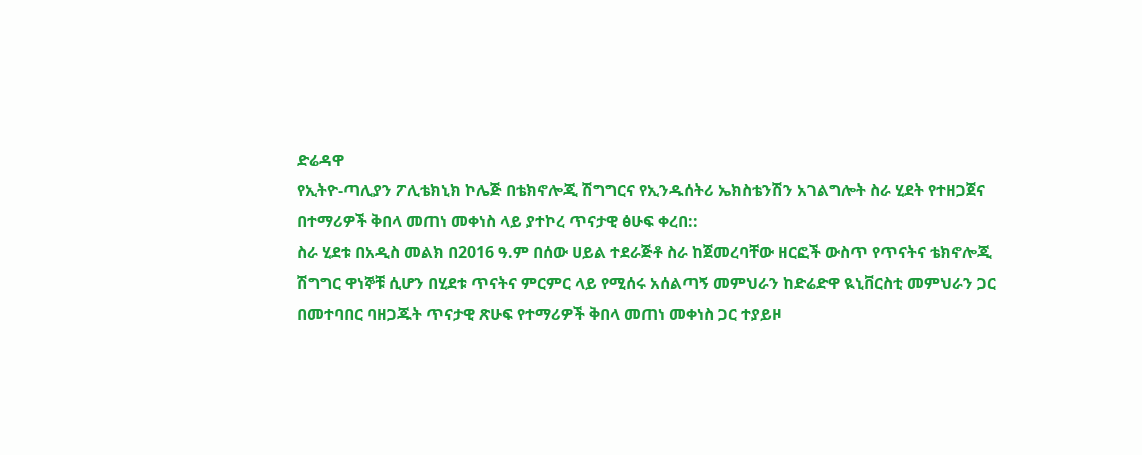ድሬዳዋ
የኢትዮ-ጣሊያን ፖሊቴክኒክ ኮሌጅ በቴክኖሎጂ ሽግግርና የኢንዱሰትሪ ኤክስቴንሽን አገልግሎት ስራ ሂደት የተዘጋጀና በተማሪዎች ቅበላ መጠነ መቀነስ ላይ ያተኮረ ጥናታዊ ፅሁፍ ቀረበ::
ስራ ሂደቱ በአዲስ መልክ በ2016 ዓ.ም በሰው ሀይል ተደራጅቶ ስራ ከጀመረባቸው ዘርፎች ውስጥ የጥናትና ቴክኖሎጂ ሽግግር ዋነኞቹ ሲሆን በሂደቱ ጥናትና ምርምር ላይ የሚሰሩ አሰልጣኝ መምህራን ከድሬድዋ ዪኒቨርስቲ መምህራን ጋር በመተባበር ባዘጋጁት ጥናታዊ ጽሁፍ የተማሪዎች ቅበላ መጠነ መቀነስ ጋር ተያይዞ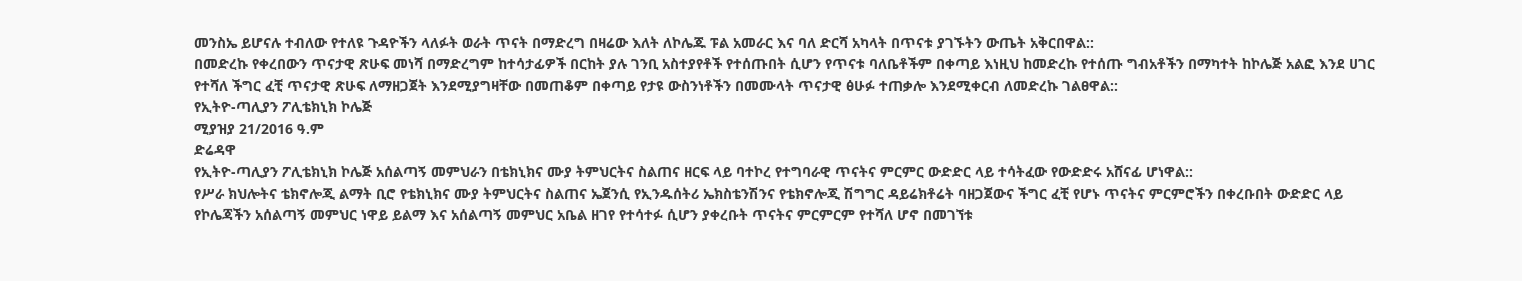መንስኤ ይሆናሉ ተብለው የተለዩ ጉዳዮችን ላለፉት ወራት ጥናት በማድረግ በዛሬው እለት ለኮሌጁ ፑል አመራር እና ባለ ድርሻ አካላት በጥናቱ ያገኙትን ውጤት አቅርበዋል::
በመድረኩ የቀረበውን ጥናታዊ ጽሁፍ መነሻ በማድረግም ከተሳታፊዎች በርከት ያሉ ገንቢ አስተያየቶች የተሰጡበት ሲሆን የጥናቱ ባለቤቶችም በቀጣይ እነዚህ ከመድረኩ የተሰጡ ግብአቶችን በማካተት ከኮሌጅ አልፎ እንደ ሀገር የተሻለ ችግር ፈቺ ጥናታዊ ጽሁፍ ለማዘጋጀት እንደሚያግዛቸው በመጠቆም በቀጣይ የታዩ ውስንነቶችን በመሙላት ጥናታዊ ፅሁፉ ተጠቃሎ እንደሚቀርብ ለመድረኩ ገልፀዋል::
የኢትዮ-ጣሊያን ፖሊቴክኒክ ኮሌጅ
ሚያዝያ 21/2016 ዓ.ም
ድሬዳዋ
የኢትዮ-ጣሊያን ፖሊቴክኒክ ኮሌጅ አሰልጣኝ መምህራን በቴክኒክና ሙያ ትምህርትና ስልጠና ዘርፍ ላይ ባተኮረ የተግባራዊ ጥናትና ምርምር ውድድር ላይ ተሳትፈው የውድድሩ አሸናፊ ሆነዋል::
የሥራ ክህሎትና ቴክኖሎጂ ልማት ቢሮ የቴክኒክና ሙያ ትምህርትና ስልጠና ኤጀንሲ የኢንዱሰትሪ ኤክስቴንሽንና የቴክኖሎጂ ሽግግር ዳይሬክቶሬት ባዘጋጀውና ችግር ፈቺ የሆኑ ጥናትና ምርምሮችን በቀረቡበት ውድድር ላይ የኮሌጃችን አሰልጣኝ መምህር ነዋይ ይልማ እና አሰልጣኝ መምህር አቤል ዘገየ የተሳተፉ ሲሆን ያቀረቡት ጥናትና ምርምርም የተሻለ ሆኖ በመገኘቱ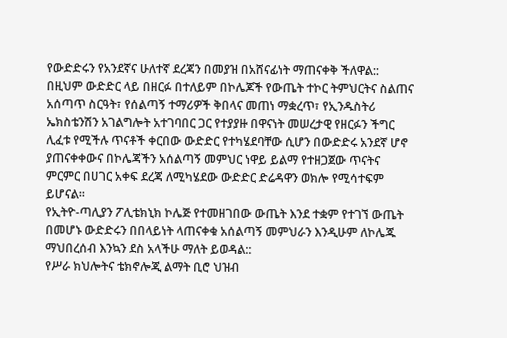የውድድሩን የአንደኛና ሁለተኛ ደረጃን በመያዝ በአሸናፊነት ማጠናቀቅ ችለዋል::
በዚህም ውድድር ላይ በዘርፉ በተለይም በኮሌጆች የውጤት ተኮር ትምህርትና ስልጠና አሰጣጥ ስርዓት፣ የሰልጣኝ ተማሪዎች ቅበላና መጠነ ማቋረጥ፣ የኢንዱስትሪ ኤክስቴንሽን አገልግሎት አተገባበር ጋር የተያያዙ በዋናነት መሠረታዊ የዘርፉን ችግር ሊፈቱ የሚችሉ ጥናቶች ቀርበው ውድድር የተካሄደባቸው ሲሆን በውድድሩ አንደኛ ሆኖ ያጠናቀቀውና በኮሌጃችን አሰልጣኝ መምህር ነዋይ ይልማ የተዘጋጀው ጥናትና ምርምር በሀገር አቀፍ ደረጃ ለሚካሄደው ውድድር ድሬዳዋን ወክሎ የሚሳተፍም ይሆናል፡፡
የኢትዮ-ጣሊያን ፖሊቴክኒክ ኮሌጅ የተመዘገበው ውጤት እንደ ተቋም የተገኘ ውጤት በመሆኑ ውድድሩን በበላይነት ላጠናቀቁ አሰልጣኝ መምህራን እንዲሁም ለኮሌጁ ማህበረሰብ እንኳን ደስ አላችሁ ማለት ይወዳል::
የሥራ ክህሎትና ቴክኖሎጂ ልማት ቢሮ ህዝብ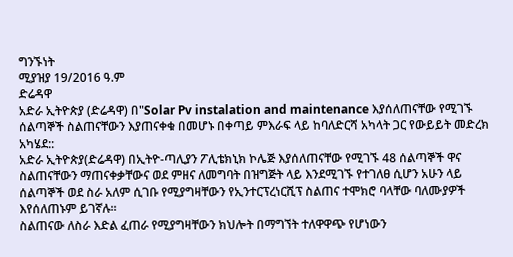ግንኙነት
ሚያዝያ 19/2016 ዓ.ም
ድሬዳዋ
አድራ ኢትዮጵያ (ድሬዳዋ) በ"Solar Pv instalation and maintenance እያሰለጠናቸው የሚገኙ ሰልጣኞች ስልጠናቸውን እያጠናቀቁ በመሆኑ በቀጣይ ምእራፍ ላይ ከባለድርሻ አካላት ጋር የውይይት መድረክ አካሄደ::
አድራ ኢትዮጵያ(ድሬዳዋ) በኢትዮ-ጣሊያን ፖሊቴክኒክ ኮሌጅ እያሰለጠናቸው የሚገኙ 48 ሰልጣኞች ዋና ስልጠናቸውን ማጠናቀቃቸውና ወደ ምዘና ለመግባት በዝግጅት ላይ እንደሚገኙ የተገለፀ ሲሆን አሁን ላይ ሰልጣኞች ወደ ስራ አለም ሲገቡ የሚያግዛቸውን የኢንተርፕረነርሺፕ ስልጠና ተሞክሮ ባላቸው ባለሙያዎች እየሰለጠኑም ይገኛሉ።
ስልጠናው ለስራ እድል ፈጠራ የሚያግዛቸውን ክህሎት በማግኘት ተለዋዋጭ የሆነውን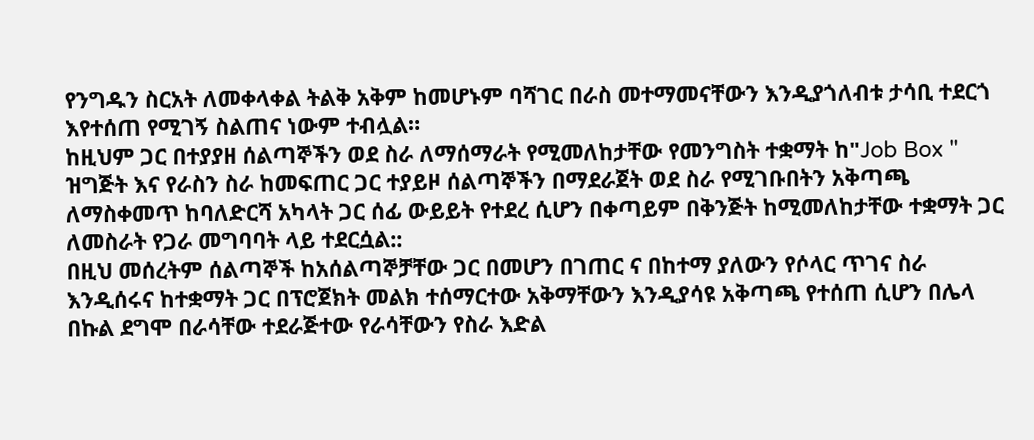የንግዱን ስርአት ለመቀላቀል ትልቅ አቅም ከመሆኑም ባሻገር በራስ መተማመናቸውን እንዲያጎለብቱ ታሳቢ ተደርጎ እየተሰጠ የሚገኝ ስልጠና ነውም ተብሏል።
ከዚህም ጋር በተያያዘ ሰልጣኞችን ወደ ስራ ለማሰማራት የሚመለከታቸው የመንግስት ተቋማት ከ"Job Box " ዝግጅት እና የራስን ስራ ከመፍጠር ጋር ተያይዞ ሰልጣኞችን በማደራጀት ወደ ስራ የሚገቡበትን አቅጣጫ ለማስቀመጥ ከባለድርሻ አካላት ጋር ሰፊ ውይይት የተደረ ሲሆን በቀጣይም በቅንጅት ከሚመለከታቸው ተቋማት ጋር ለመስራት የጋራ መግባባት ላይ ተደርሷል::
በዚህ መሰረትም ሰልጣኞች ከአሰልጣኞቻቸው ጋር በመሆን በገጠር ና በከተማ ያለውን የሶላር ጥገና ስራ እንዲሰሩና ከተቋማት ጋር በፕሮጀክት መልክ ተሰማርተው አቅማቸውን እንዲያሳዩ አቅጣጫ የተሰጠ ሲሆን በሌላ በኩል ደግሞ በራሳቸው ተደራጅተው የራሳቸውን የስራ እድል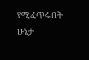የሚፈጥሩበት ሁኔታ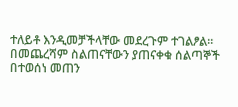ተለይቶ እንዲመቻችላቸው መደረጉም ተገልፆል።
በመጨረሻም ስልጠናቸውን ያጠናቀቁ ሰልጣኞች በተወሰነ መጠን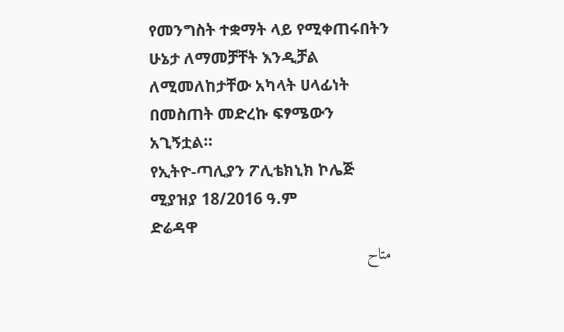የመንግስት ተቋማት ላይ የሚቀጠሩበትን ሁኔታ ለማመቻቸት እንዲቻል ለሚመለከታቸው አካላት ሀላፊነት በመስጠት መድረኩ ፍፃሜውን አጊኝቷል።
የኢትዮ-ጣሊያን ፖሊቴክኒክ ኮሌጅ
ሚያዝያ 18/2016 ዓ.ም
ድሬዳዋ
متاح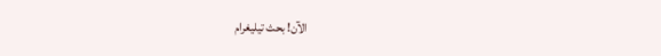الآن! بحث تيليغرام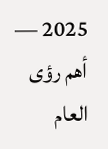2025 — أهم رؤى العام